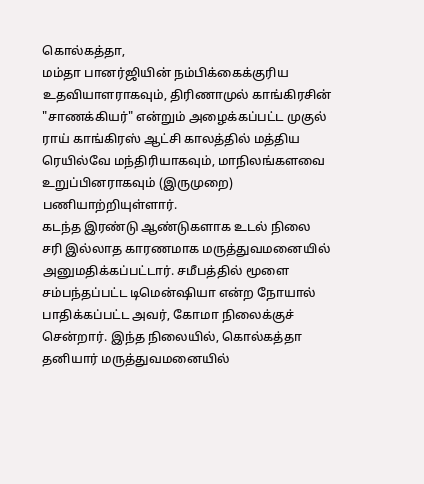கொல்கத்தா,
மம்தா பானர்ஜியின் நம்பிக்கைக்குரிய உதவியாளராகவும், திரிணாமுல் காங்கிரசின் "சாணக்கியர்" என்றும் அழைக்கப்பட்ட முகுல் ராய் காங்கிரஸ் ஆட்சி காலத்தில் மத்திய ரெயில்வே மந்திரியாகவும், மாநிலங்களவை உறுப்பினராகவும் (இருமுறை) பணியாற்றியுள்ளார்.
கடந்த இரண்டு ஆண்டுகளாக உடல் நிலை சரி இல்லாத காரணமாக மருத்துவமனையில் அனுமதிக்கப்பட்டார். சமீபத்தில் மூளை சம்பந்தப்பட்ட டிமென்ஷியா என்ற நோயால் பாதிக்கப்பட்ட அவர், கோமா நிலைக்குச் சென்றார். இந்த நிலையில், கொல்கத்தா தனியார் மருத்துவமனையில்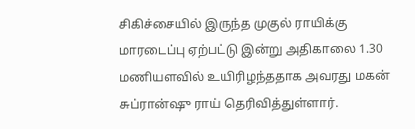சிகிச்சையில் இருந்த முகுல் ராயிக்கு மாரடைப்பு ஏற்பட்டு இன்று அதிகாலை 1.30 மணியளவில் உயிரிழந்ததாக அவரது மகன் சுப்ரான்ஷு ராய் தெரிவித்துள்ளார்.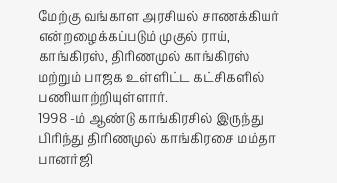மேற்கு வங்காள அரசியல் சாணக்கியர் என்றழைக்கப்படும் முகுல் ராய், காங்கிரஸ், திரிணமுல் காங்கிரஸ் மற்றும் பாஜக உள்ளிட்ட கட்சிகளில் பணியாற்றியுள்ளார்.
1998 -ம் ஆண்டு காங்கிரசில் இருந்து பிரிந்து திரிணமுல் காங்கிரசை மம்தா பானர்ஜி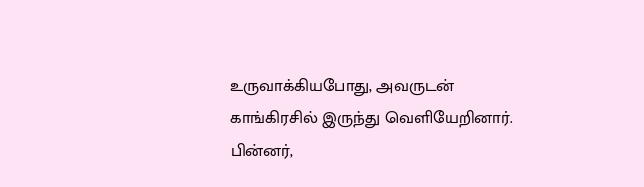உருவாக்கியபோது, அவருடன் காங்கிரசில் இருந்து வெளியேறினார்.
பின்னர்,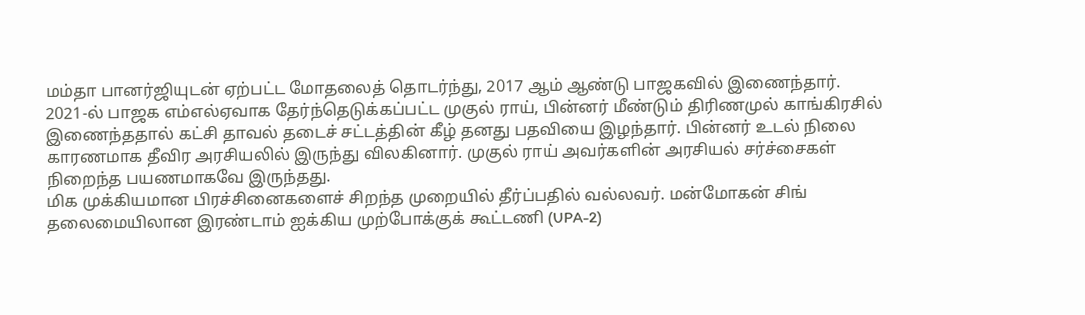மம்தா பானர்ஜியுடன் ஏற்பட்ட மோதலைத் தொடர்ந்து, 2017 ஆம் ஆண்டு பாஜகவில் இணைந்தார். 2021-ல் பாஜக எம்எல்ஏவாக தேர்ந்தெடுக்கப்பட்ட முகுல் ராய், பின்னர் மீண்டும் திரிணமுல் காங்கிரசில் இணைந்ததால் கட்சி தாவல் தடைச் சட்டத்தின் கீழ் தனது பதவியை இழந்தார். பின்னர் உடல் நிலை காரணமாக தீவிர அரசியலில் இருந்து விலகினார். முகுல் ராய் அவர்களின் அரசியல் சர்ச்சைகள் நிறைந்த பயணமாகவே இருந்தது.
மிக முக்கியமான பிரச்சினைகளைச் சிறந்த முறையில் தீர்ப்பதில் வல்லவர். மன்மோகன் சிங் தலைமையிலான இரண்டாம் ஐக்கிய முற்போக்குக் கூட்டணி (UPA-2)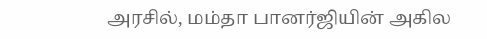அரசில், மம்தா பானர்ஜியின் அகில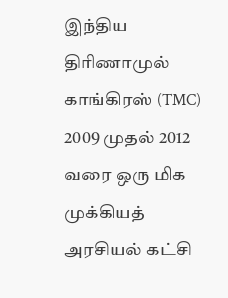இந்திய திரிணாமுல் காங்கிரஸ் (TMC) 2009 முதல் 2012 வரை ஒரு மிக முக்கியத் அரசியல் கட்சி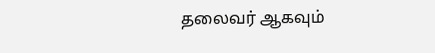தலைவர் ஆகவும்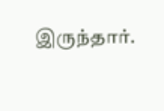இருந்தார்.